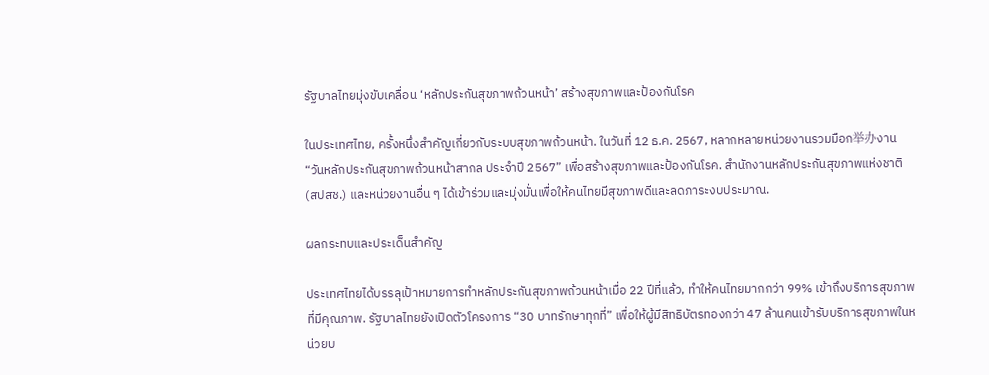รัฐบาลไทยมุ่งขับเคลื่อน ‘หลักประกันสุขภาพถ้วนหน้า’ สร้างสุขภาพและป้องกันโรค

ในประเทศไทย, ครั้งหนึ่งสำคัญเกี่ยวกับระบบสุขภาพถ้วนหน้า. ในวันที่ 12 ธ.ค. 2567, หลากหลายหน่วยงานรวมมือก举办งาน “วันหลักประกันสุขภาพถ้วนหน้าสากล ประจำปี 2567” เพื่อสร้างสุขภาพและป้องกันโรค. สำนักงานหลักประกันสุขภาพแห่งชาติ (สปสช.) และหน่วยงานอื่น ๆ ได้เข้าร่วมและมุ่งมั่นเพื่อให้คนไทยมีสุขภาพดีและลดภาระงบประมาณ.

ผลกระทบและประเด็นสำคัญ

ประเทศไทยได้บรรลุเป้าหมายการทำหลักประกันสุขภาพถ้วนหน้าเมื่อ 22 ปีที่แล้ว, ทำให้คนไทยมากกว่า 99% เข้าถึงบริการสุขภาพที่มีคุณภาพ. รัฐบาลไทยยังเปิดตัวโครงการ “30 บาทรักษาทุกที่” เพื่อให้ผู้มีสิทธิบัตรทองกว่า 47 ล้านคนเข้ารับบริการสุขภาพในหน่วยบ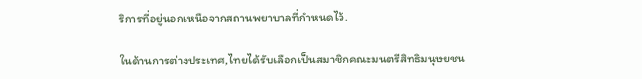ริการที่อยู่นอกเหนือจากสถานพยาบาลที่กำหนดไว้.

ในด้านการต่างประเทศ,ไทยได้รับเลือกเป็นสมาชิกคณะมนตรีสิทธิมนุษยชน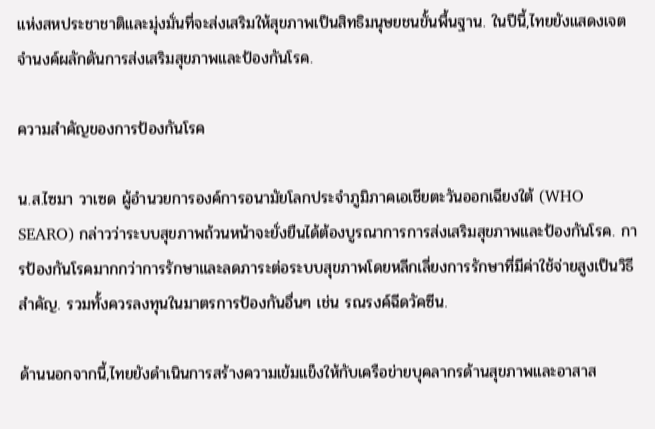แห่งสหประชาชาติและมุ่งมั่นที่จะส่งเสริมให้สุขภาพเป็นสิทธิมนุษยชนขั้นพื้นฐาน. ในปีนี้,ไทยยังแสดงเจตจำนงค์ผลักดันการส่งเสริมสุขภาพและป้องกันโรค.

ความสำคัญของการป้องกันโรค

น.ส.ไซมา วาเซด ผู้อำนวยการองค์การอนามัยโลกประจำภูมิภาคเอเชียตะวันออกเฉียงใต้ (WHO SEARO) กล่าวว่าระบบสุขภาพถ้วนหน้าจะยั่งยืนได้ต้องบูรณาการการส่งเสริมสุขภาพและป้องกันโรค. การป้องกันโรคมากกว่าการรักษาและลดภาระต่อระบบสุขภาพโดยหลีกเลี่ยงการรักษาที่มีค่าใช้จ่ายสูงเป็นวิธีสำคัญ. รวมทั้งควรลงทุนในมาตรการป้องกันอื่นๆ เช่น รณรงค์ฉีดวัคซีน.

ด้านนอกจากนี้,ไทยยังดำเนินการสร้างความเข้มแข็งให้กับเครือข่ายบุคลากรด้านสุขภาพและอาสาส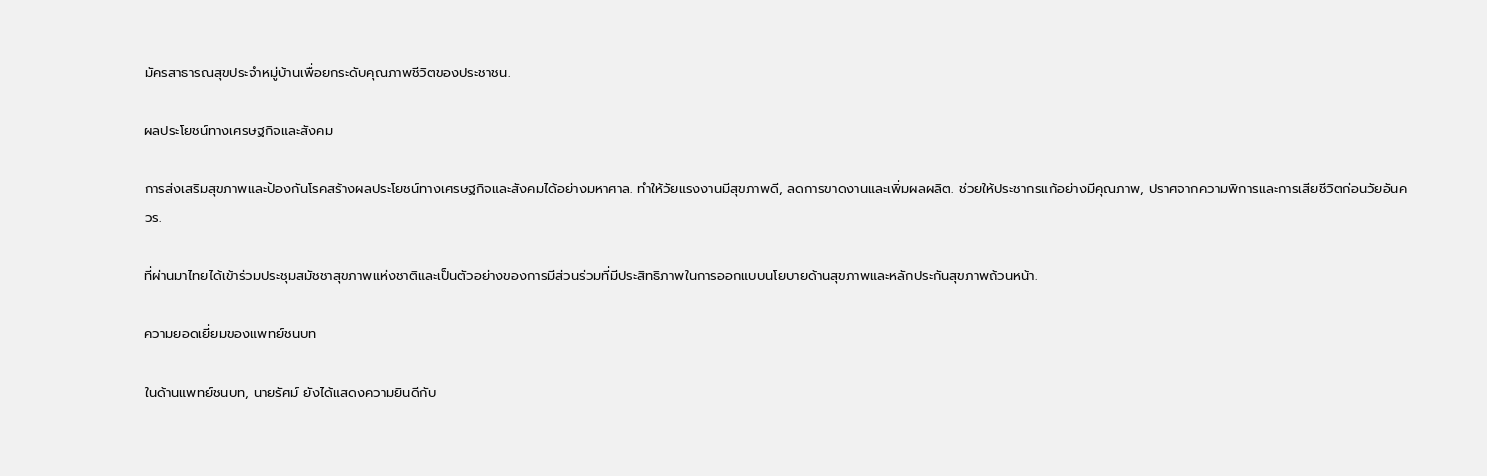มัครสาธารณสุขประจำหมู่บ้านเพื่อยกระดับคุณภาพชีวิตของประชาชน.

ผลประโยชน์ทางเศรษฐกิจและสังคม

การส่งเสริมสุขภาพและป้องกันโรคสร้างผลประโยชน์ทางเศรษฐกิจและสังคมได้อย่างมหาศาล. ทำให้วัยแรงงานมีสุขภาพดี, ลดการขาดงานและเพิ่มผลผลิต. ช่วยให้ประชากรแก้อย่างมีคุณภาพ, ปราศจากความพิการและการเสียชีวิตก่อนวัยอันควร.

ที่ผ่านมาไทยได้เข้าร่วมประชุมสมัชชาสุขภาพแห่งชาติและเป็นตัวอย่างของการมีส่วนร่วมที่มีประสิทธิภาพในการออกแบบนโยบายด้านสุขภาพและหลักประกันสุขภาพถ้วนหน้า.

ความยอดเยี่ยมของแพทย์ชนบท

ในด้านแพทย์ชนบท, นายรัศม์ ยังได้แสดงความยินดีกับ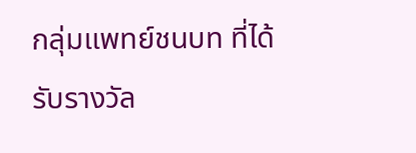กลุ่มแพทย์ชนบท ที่ได้รับรางวัล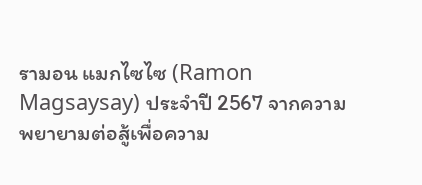รามอน แมกไซไซ (Ramon Magsaysay) ประจำปี 2567 จากความพยายามต่อสู้เพื่อความ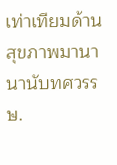เท่าเทียมด้านสุขภาพมานานานับทศวรรษ.